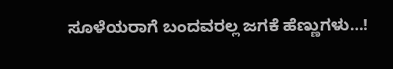ಸೂಳೆಯರಾಗೆ ಬಂದವರಲ್ಲ ಜಗಕೆ ಹೆಣ್ಣುಗಳು…!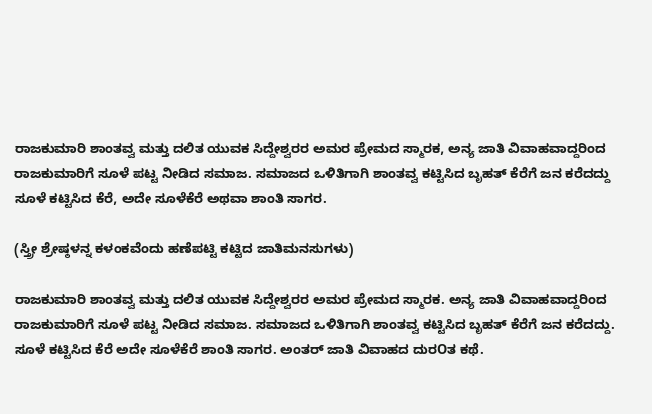ರಾಜಕುಮಾರಿ ಶಾಂತವ್ವ ಮತ್ತು ದಲಿತ ಯುವಕ ಸಿದ್ದೇಶ್ವರರ ಅಮರ ಪ್ರೇಮದ ಸ್ಮಾರಕ, ಅನ್ಯ ಜಾತಿ ವಿವಾಹವಾದ್ದರಿಂದ ರಾಜಕುಮಾರಿಗೆ ಸೂಳೆ ಪಟ್ಟ ನೀಡಿದ ಸಮಾಜ. ಸಮಾಜದ ಒಳಿತಿಗಾಗಿ ಶಾಂತವ್ವ ಕಟ್ಟಿಸಿದ ಬೃಹತ್ ಕೆರೆಗೆ ಜನ ಕರೆದದ್ದು ಸೂಳೆ ಕಟ್ಟಿಸಿದ ಕೆರೆ, ಅದೇ ಸೂಳೆಕೆರೆ ಅಥವಾ ಶಾಂತಿ ಸಾಗರ.

(ಸ್ತ್ರೀ ಶ್ರೇಷ್ಠಳನ್ನ ಕಳಂಕವೆಂದು ಹಣೆಪಟ್ಟಿ ಕಟ್ಟಿದ ಜಾತಿಮನಸುಗಳು)

ರಾಜಕುಮಾರಿ ಶಾಂತವ್ವ ಮತ್ತು ದಲಿತ ಯುವಕ ಸಿದ್ದೇಶ್ವರರ ಅಮರ ಪ್ರೇಮದ ಸ್ಮಾರಕ. ಅನ್ಯ ಜಾತಿ ವಿವಾಹವಾದ್ದರಿಂದ ರಾಜಕುಮಾರಿಗೆ ಸೂಳೆ ಪಟ್ಟ ನೀಡಿದ ಸಮಾಜ. ಸಮಾಜದ ಒಳಿತಿಗಾಗಿ ಶಾಂತವ್ವ ಕಟ್ಟಿಸಿದ ಬೃಹತ್ ಕೆರೆಗೆ ಜನ ಕರೆದದ್ದು. ಸೂಳೆ ಕಟ್ಟಿಸಿದ ಕೆರೆ ಅದೇ ಸೂಳೆಕೆರೆ ಶಾಂತಿ ಸಾಗರ. ಅಂತರ್ ಜಾತಿ ವಿವಾಹದ ದುರOತ ಕಥೆ.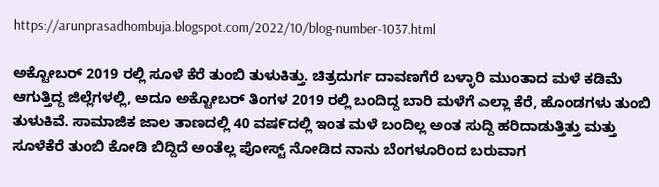https://arunprasadhombuja.blogspot.com/2022/10/blog-number-1037.html

ಅಕ್ಟೋಬರ್ 2019 ರಲ್ಲಿ ಸೂಳೆ ಕೆರೆ ತುಂಬಿ ತುಳುಕಿತ್ತು. ಚಿತ್ರದುರ್ಗ ದಾವಣಗೆರೆ ಬಳ್ಳಾರಿ ಮುಂತಾದ ಮಳೆ ಕಡಿಮೆ ಆಗುತ್ತಿದ್ದ ಜಿಲ್ಲೆಗಳಲ್ಲಿ, ಅದೂ ಅಕ್ಟೋಬರ್ ತಿಂಗಳ 2019 ರಲ್ಲಿ ಬಂದಿದ್ದ ಬಾರಿ ಮಳೆಗೆ ಎಲ್ಲಾ ಕೆರೆ, ಹೊಂಡಗಳು ತುಂಬಿ ತುಳುಕಿವೆ. ಸಾಮಾಜಿಕ ಜಾಲ ತಾಣದಲ್ಲಿ 40 ವಷ೯ದಲ್ಲಿ ಇಂತ ಮಳೆ ಬಂದಿಲ್ಲ ಅಂತ ಸುದ್ದಿ ಹರಿದಾಡುತ್ತಿತ್ತು ಮತ್ತು ಸೂಳೆಕೆರೆ ತುಂಬಿ ಕೋಡಿ ಬಿದ್ದಿದೆ ಅಂತೆಲ್ಲ ಪೋಸ್ಟ್ ನೋಡಿದ ನಾನು ಬೆಂಗಳೂರಿಂದ ಬರುವಾಗ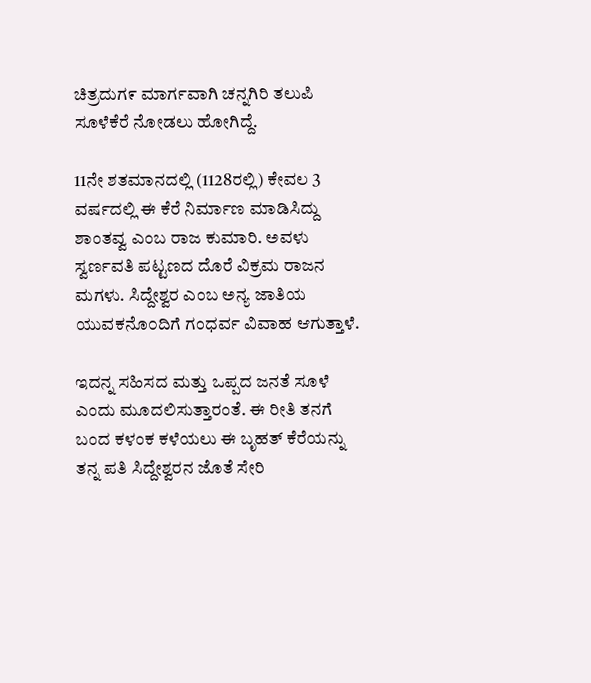ಚಿತ್ರದುಗ೯ ಮಾರ್ಗವಾಗಿ ಚನ್ನಗಿರಿ ತಲುಪಿ ಸೂಳೆಕೆರೆ ನೋಡಲು ಹೋಗಿದ್ದೆ.

11ನೇ ಶತಮಾನದಲ್ಲಿ (1128ರಲ್ಲಿ) ಕೇವಲ 3 ವರ್ಷದಲ್ಲಿ ಈ ಕೆರೆ ನಿರ್ಮಾಣ ಮಾಡಿಸಿದ್ದು ಶಾಂತವ್ವ ಎಂಬ ರಾಜ ಕುಮಾರಿ. ಅವಳು ಸ್ವರ್ಣವತಿ ಪಟ್ಟಣದ ದೊರೆ ವಿಕ್ರಮ ರಾಜನ ಮಗಳು. ಸಿದ್ದೇಶ್ವರ ಎಂಬ ಅನ್ಯ ಜಾತಿಯ ಯುವಕನೊ೦ದಿಗೆ ಗಂಧರ್ವ ವಿವಾಹ ಆಗುತ್ತಾಳೆ.

ಇದನ್ನ ಸಹಿಸದ ಮತ್ತು ಒಪ್ಪದ ಜನತೆ ಸೂಳೆ ಎಂದು ಮೂದಲಿಸುತ್ತಾರಂತೆ. ಈ ರೀತಿ ತನಗೆ ಬಂದ ಕಳಂಕ ಕಳೆಯಲು ಈ ಬೃಹತ್ ಕೆರೆಯನ್ನು ತನ್ನ ಪತಿ ಸಿದ್ದೇಶ್ವರನ ಜೊತೆ ಸೇರಿ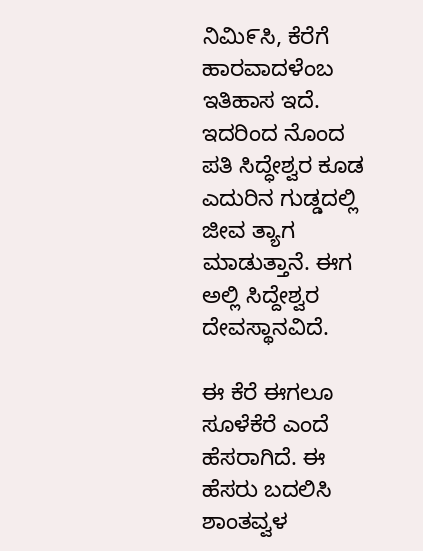ನಿಮಿ೯ಸಿ, ಕೆರೆಗೆ ಹಾರವಾದಳೆಂಬ ಇತಿಹಾಸ ಇದೆ. ಇದರಿಂದ ನೊಂದ ಪತಿ ಸಿದ್ಧೇಶ್ವರ ಕೂಡ ಎದುರಿನ ಗುಡ್ಡದಲ್ಲಿ ಜೀವ ತ್ಯಾಗ ಮಾಡುತ್ತಾನೆ. ಈಗ ಅಲ್ಲಿ ಸಿದ್ದೇಶ್ವರ ದೇವಸ್ಥಾನವಿದೆ.

ಈ ಕೆರೆ ಈಗಲೂ ಸೂಳೆಕೆರೆ ಎಂದೆ ಹೆಸರಾಗಿದೆ. ಈ ಹೆಸರು ಬದಲಿಸಿ ಶಾಂತವ್ವಳ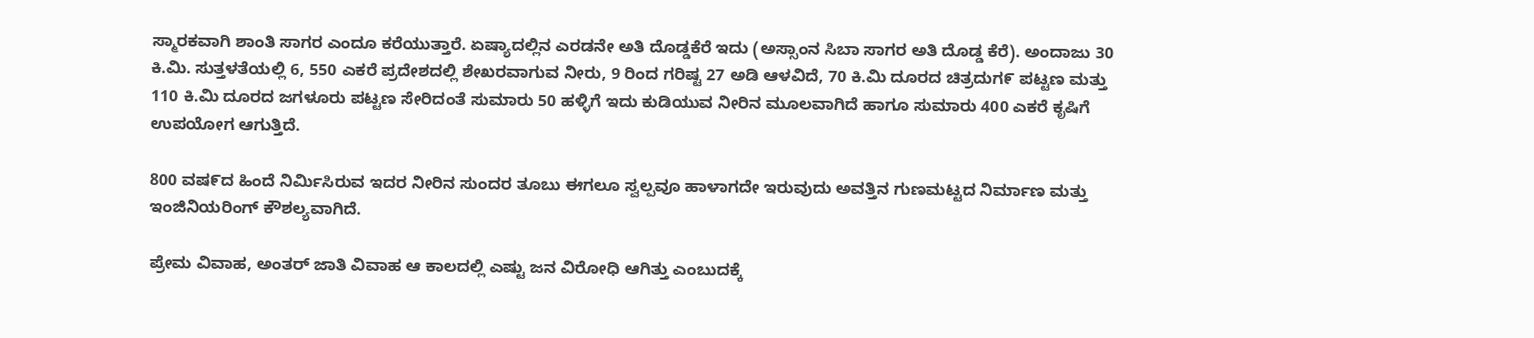ಸ್ಮಾರಕವಾಗಿ ಶಾಂತಿ ಸಾಗರ ಎಂದೂ ಕರೆಯುತ್ತಾರೆ. ಏಷ್ಯಾದಲ್ಲಿನ ಎರಡನೇ ಅತಿ ದೊಡ್ಡಕೆರೆ ಇದು‌‌ (ಅಸ್ಸಾಂನ ಸಿಬಾ ಸಾಗರ ಅತಿ ದೊಡ್ಡ ಕೆರೆ). ಅಂದಾಜು 30 ಕಿ.ಮಿ. ಸುತ್ತಳತೆಯಲ್ಲಿ 6, 550 ಎಕರೆ ಪ್ರದೇಶದಲ್ಲಿ ಶೇಖರವಾಗುವ ನೀರು, 9 ರಿಂದ ಗರಿಷ್ಟ 27 ಅಡಿ ಆಳವಿದೆ, 70 ಕಿ.ಮಿ ದೂರದ ಚಿತ್ರದುಗ೯ ಪಟ್ಟಣ ಮತ್ತು 110 ಕಿ.ಮಿ ದೂರದ ಜಗಳೂರು ಪಟ್ಟಣ ಸೇರಿದಂತೆ ಸುಮಾರು 50 ಹಳ್ಳಿಗೆ ಇದು ಕುಡಿಯುವ ನೀರಿನ ಮೂಲವಾಗಿದೆ ಹಾಗೂ ಸುಮಾರು 400 ಎಕರೆ ಕೃಷಿಗೆ ಉಪಯೋಗ ಆಗುತ್ತಿದೆ.

800 ವಷ೯ದ ಹಿಂದೆ ನಿರ್ಮಿಸಿರುವ ಇದರ ನೀರಿನ ಸುಂದರ ತೂಬು ಈಗಲೂ ಸ್ವಲ್ಪವೂ ಹಾಳಾಗದೇ ಇರುವುದು ಅವತ್ತಿನ ಗುಣಮಟ್ಟದ ನಿರ್ಮಾಣ ಮತ್ತು ಇಂಜಿನಿಯರಿಂಗ್ ಕೌಶಲ್ಯವಾಗಿದೆ.

ಪ್ರೇಮ ವಿವಾಹ, ಅಂತರ್ ಜಾತಿ ವಿವಾಹ ಆ ಕಾಲದಲ್ಲಿ ಎಷ್ಟು ಜನ ವಿರೋಧಿ ಆಗಿತ್ತು ಎಂಬುದಕ್ಕೆ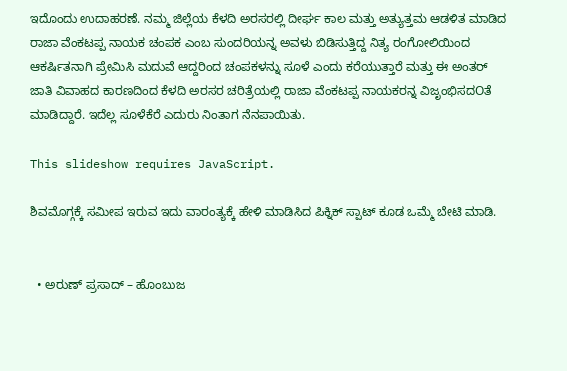ಇದೊಂದು ಉದಾಹರಣೆ. ನಮ್ಮ ಜಿಲ್ಲೆಯ ಕೆಳದಿ ಅರಸರಲ್ಲಿ ದೀರ್ಘ ಕಾಲ ಮತ್ತು ಅತ್ಯುತ್ತಮ ಆಡಳಿತ ಮಾಡಿದ ರಾಜಾ ವೆಂಕಟಪ್ಪ ನಾಯಕ ಚಂಪಕ ಎಂಬ ಸುಂದರಿಯನ್ನ ಅವಳು ಬಿಡಿಸುತ್ತಿದ್ದ ನಿತ್ಯ ರಂಗೋಲಿಯಿಂದ ಆಕರ್ಷಿತನಾಗಿ ಪ್ರೇಮಿಸಿ ಮದುವೆ ಆದ್ದರಿಂದ ಚಂಪಕಳನ್ನು ಸೂಳೆ ಎಂದು ಕರೆಯುತ್ತಾರೆ ಮತ್ತು ಈ ಅಂತರ್ ಜಾತಿ ವಿವಾಹದ ಕಾರಣದಿಂದ ಕೆಳದಿ ಅರಸರ ಚರಿತ್ರೆಯಲ್ಲಿ ರಾಜಾ ವೆಂಕಟಪ್ಪ ನಾಯಕರನ್ನ ವಿಜೃಂಭಿಸದOತೆ ಮಾಡಿದ್ದಾರೆ. ಇದೆಲ್ಲ ಸೂಳೆಕೆರೆ ಎದುರು ನಿಂತಾಗ ನೆನಪಾಯಿತು.

This slideshow requires JavaScript.

ಶಿವಮೊಗ್ಗಕ್ಕೆ ಸಮೀಪ ಇರುವ ಇದು ವಾರಂತ್ಯಕ್ಕೆ ಹೇಳಿ ಮಾಡಿಸಿದ ಪಿಕ್ನಿಕ್ ಸ್ಪಾಟ್ ಕೂಡ ಒಮ್ಮೆ ಬೇಟಿ ಮಾಡಿ.


  • ಅರುಣ್ ಪ್ರಸಾದ್ – ಹೊಂಬುಜ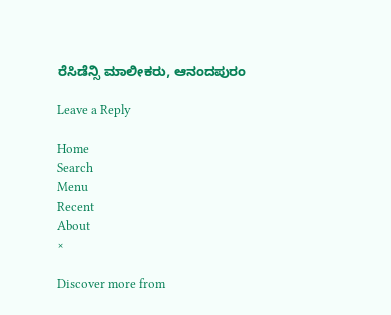ರೆಸಿಡೆನ್ಸಿ ಮಾಲೀಕರು, ಆನಂದಪುರಂ

Leave a Reply

Home
Search
Menu
Recent
About
×

Discover more from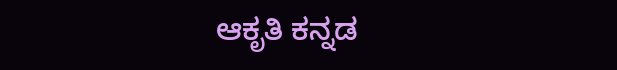ಆಕೃತಿ ಕನ್ನಡ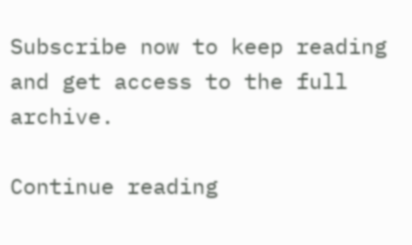Subscribe now to keep reading and get access to the full archive.

Continue reading